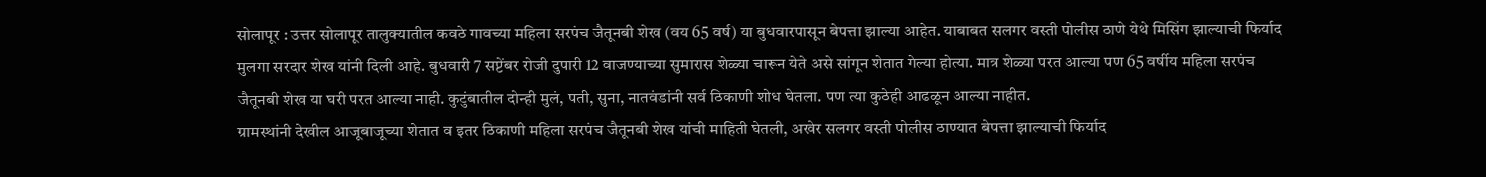सोलापूर : उत्तर सोलापूर तालुक्यातील कवठे गावच्या महिला सरपंच जैतूनबी शेख (वय 65 वर्ष) या बुधवारपासून बेपत्ता झाल्या आहेत. याबाबत सलगर वस्ती पोलीस ठाणे येथे मिसिंग झाल्याची फिर्याद मुलगा सरदार शेख यांनी दिली आहे. बुधवारी 7 सप्टेंबर रोजी दुपारी 12 वाजण्याच्या सुमारास शेळ्या चारून येते असे सांगून शेतात गेल्या होत्या. मात्र शेळ्या परत आल्या पण 65 वर्षीय महिला सरपंच जैतूनबी शेख या घरी परत आल्या नाही. कुटुंबातील दोन्ही मुलं, पती, सुना, नातवंडांनी सर्व ठिकाणी शोध घेतला. पण त्या कुठेही आढळून आल्या नाहीत.
ग्रामस्थांनी देखील आजूबाजूच्या शेतात व इतर ठिकाणी महिला सरपंच जैतूनबी शेख यांची माहिती घेतली, अखेर सलगर वस्ती पोलीस ठाण्यात बेपत्ता झाल्याची फिर्याद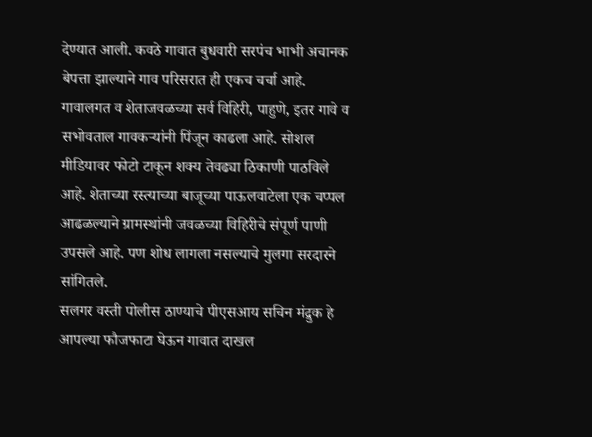देण्यात आली. कवठे गावात बुधवारी सरपंच भाभी अचानक बेपत्ता झाल्याने गाव परिसरात ही एकच चर्चा आहे.
गावालगत व शेताजवळच्या सर्व विहिरी, पाहुणे, इतर गावे व सभोवताल गावकऱ्यांनी पिंजून काढला आहे. सोशल मीडियावर फोटो टाकून शक्य तेवढ्या ठिकाणी पाठविले आहे. शेताच्या रस्त्याच्या बाजूच्या पाऊलवाटेला एक चप्पल आढळल्याने ग्रामस्थांनी जवळच्या विहिरीचे संपूर्ण पाणी उपसले आहे. पण शोध लागला नसल्याचे मुलगा सरदारने सांगितले.
सलगर वस्ती पोलीस ठाण्याचे पीएसआय सचिन मंद्रुक हे आपल्या फौजफाटा घेऊन गावात दाखल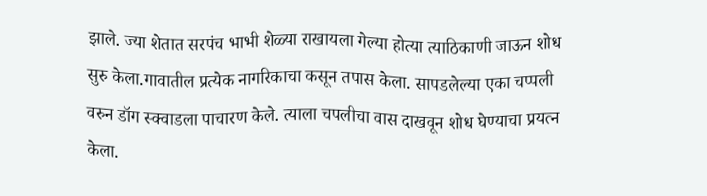झाले. ज्या शेतात सरपंच भाभी शेळ्या राखायला गेल्या होत्या त्याठिकाणी जाऊन शोध सुरु केला.गावातील प्रत्येक नागरिकाचा कसून तपास केला. सापडलेल्या एका चप्पली वरुन डॉग स्क्वाडला पाचारण केले. त्याला चपलीचा वास दाखवून शोध घेण्याचा प्रयत्न केला.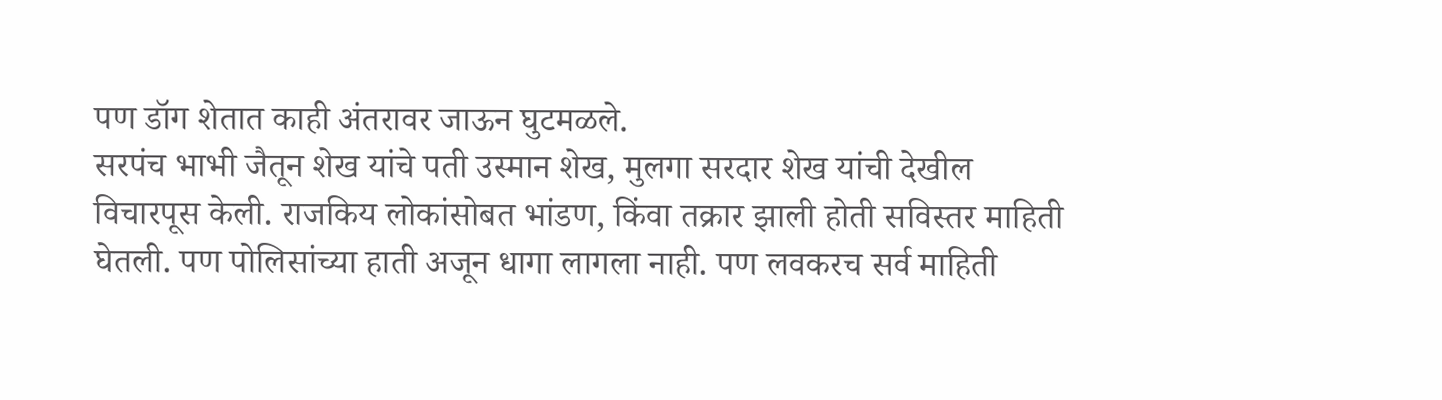पण डॉग शेतात काही अंतरावर जाऊन घुटमळले.
सरपंच भाभी जैतून शेख यांचे पती उस्मान शेख, मुलगा सरदार शेख यांची देखील विचारपूस केली. राजकिय लोकांसोबत भांडण, किंवा तक्रार झाली होती सविस्तर माहिती घेतली. पण पोलिसांच्या हाती अजून धागा लागला नाही. पण लवकरच सर्व माहिती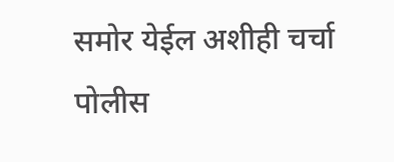समोर येईल अशीही चर्चा पोलीस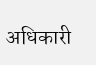अधिकारी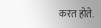करत होते.